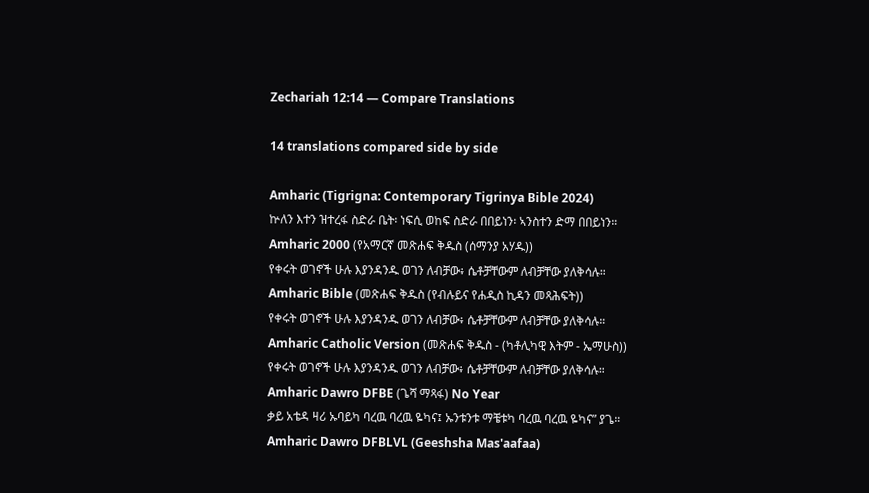Zechariah 12:14 — Compare Translations

14 translations compared side by side

Amharic (Tigrigna: Contemporary Tigrinya Bible 2024)
ኵለን እተን ዝተረፋ ስድራ ቤት፡ ነፍሲ ወከፍ ስድራ በበይነን፡ ኣንስተን ድማ በበይነን።
Amharic 2000 (የአማርኛ መጽሐፍ ቅዱስ (ሰማንያ አሃዱ))
የቀሩት ወገኖች ሁሉ እያንዳንዱ ወገን ለብቻው፥ ሴቶቻቸውም ለብቻቸው ያለቅሳሉ።
Amharic Bible (መጽሐፍ ቅዱስ (የብሉይና የሐዲስ ኪዳን መጻሕፍት))
የቀሩት ወገኖች ሁሉ እያንዳንዱ ወገን ለብቻው፥ ሴቶቻቸውም ለብቻቸው ያለቅሳሉ።
Amharic Catholic Version (መጽሐፍ ቅዱስ - (ካቶሊካዊ እትም - ኤማሁስ))
የቀሩት ወገኖች ሁሉ እያንዳንዱ ወገን ለብቻው፥ ሴቶቻቸውም ለብቻቸው ያለቅሳሉ።
Amharic Dawro DFBE (ጌሻ ማጻፋ) No Year
ቃይ አቴዳ ዛሪ ኡባይካ ባረዉ ባረዉ ዬካና፤ ኡንቱንቱ ማቼቱካ ባረዉ ባረዉ ዬካና” ያጌ።
Amharic Dawro DFBLVL (Geeshsha Mas'aafaa)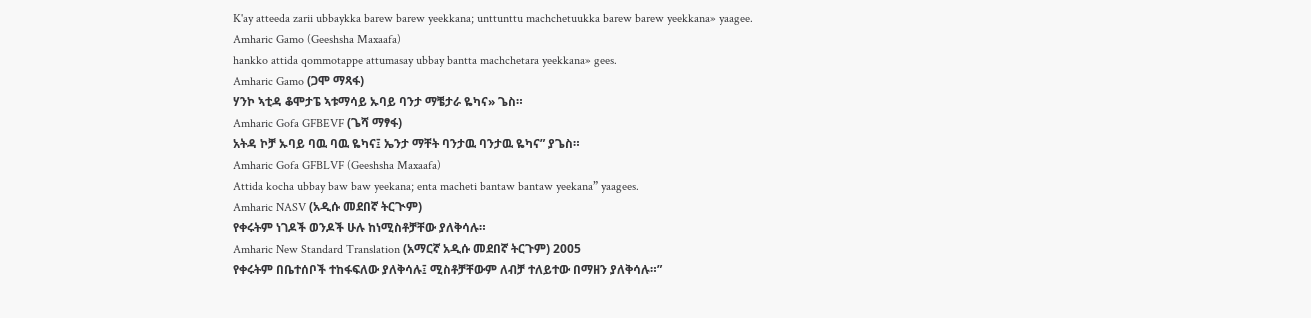K'ay atteeda zarii ubbaykka barew barew yeekkana; unttunttu machchetuukka barew barew yeekkana» yaagee.
Amharic Gamo (Geeshsha Maxaafa)
hankko attida qommotappe attumasay ubbay bantta machchetara yeekkana» gees.
Amharic Gamo (ጋሞ ማጻፋ)
ሃንኮ ኣቲዳ ቆሞታፔ ኣቱማሳይ ኡባይ ባንታ ማቼታራ ዬካና» ጌስ።
Amharic Gofa GFBEVF (ጌሻ ማፃፋ)
አትዳ ኮቻ ኡባይ ባዉ ባዉ ዬካና፤ ኤንታ ማቸት ባንታዉ ባንታዉ ዬካና” ያጌስ።
Amharic Gofa GFBLVF (Geeshsha Maxaafa)
Attida kocha ubbay baw baw yeekana; enta macheti bantaw bantaw yeekana” yaagees.
Amharic NASV (አዲሱ መደበኛ ትርጒም)
የቀሩትም ነገዶች ወንዶች ሁሉ ከነሚስቶቻቸው ያለቅሳሉ።
Amharic New Standard Translation (አማርኛ አዲሱ መደበኛ ትርጉም) 2005
የቀሩትም በቤተሰቦች ተከፋፍለው ያለቅሳሉ፤ ሚስቶቻቸውም ለብቻ ተለይተው በማዘን ያለቅሳሉ።”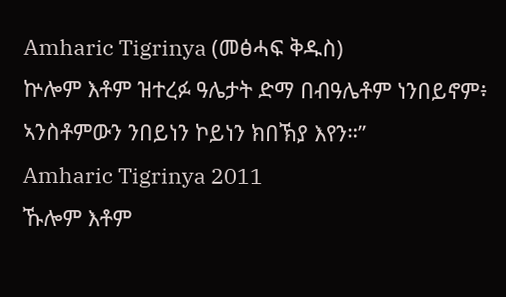Amharic Tigrinya (መፅሓፍ ቅዱስ)
ኵሎም እቶም ዝተረፉ ዓሌታት ድማ በብዓሌቶም ነንበይኖም፥ ኣንስቶምውን ንበይነን ኮይነን ክበኽያ እየን።”
Amharic Tigrinya 2011
ኹሎም እቶም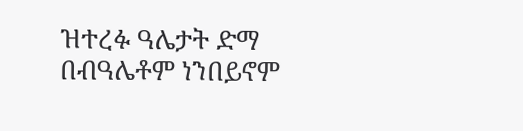ዝተረፉ ዓሌታት ድማ በብዓሌቶም ነንበይኖም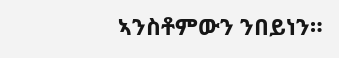ኣንስቶምውን ንበይነን።